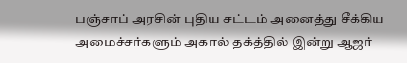பஞ்சாப் அரசின் புதிய சட்டம் அனைத்து சீக்கிய அமைச்சர்களும் அகால் தக்த்தில் இன்று ஆஜர்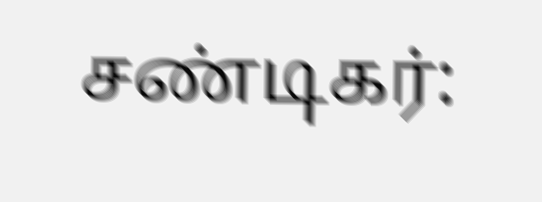சண்டிகர்: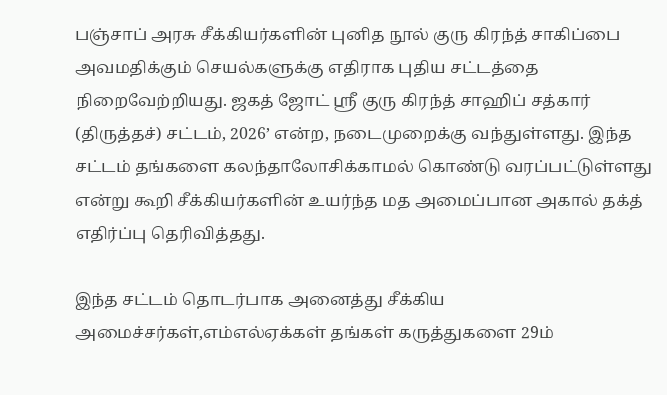பஞ்சாப் அரசு சீக்கியர்களின் புனித நூல் குரு கிரந்த் சாகிப்பை அவமதிக்கும் செயல்களுக்கு எதிராக புதிய சட்டத்தை நிறைவேற்றியது. ஜகத் ஜோட் ஸ்ரீ குரு கிரந்த் சாஹிப் சத்கார் (திருத்தச்) சட்டம், 2026’ என்ற, நடைமுறைக்கு வந்துள்ளது. இந்த சட்டம் தங்களை கலந்தாலோசிக்காமல் கொண்டு வரப்பட்டுள்ளது என்று கூறி சீக்கியர்களின் உயர்ந்த மத அமைப்பான அகால் தக்த் எதிர்ப்பு தெரிவித்தது.

இந்த சட்டம் தொடர்பாக அனைத்து சீக்கிய அமைச்சர்கள்,எம்எல்ஏக்கள் தங்கள் கருத்துகளை 29ம்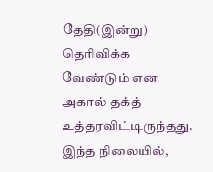தேதி(இன்று) தெரிவிக்க வேண்டும் என அகால் தக்த் உத்தரவிட்டிருந்தது. இந்த நிலையில்,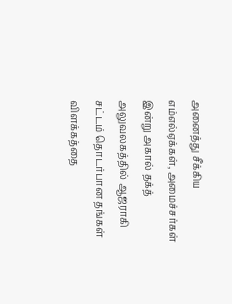அனைத்து சீக்கிய எம்எல்ஏக்கள், அமைச்சர்கள் இன்று அகால் தக்த் அலுவலகத்தில் ஆஜராகி சட்டம் தொடர்பான தங்கள் விளக்கத்தை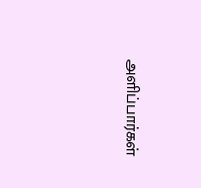அளிப்பார்கள்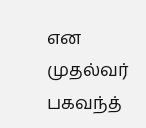என முதல்வர் பகவந்த்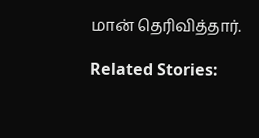மான் தெரிவித்தார்.

Related Stories: